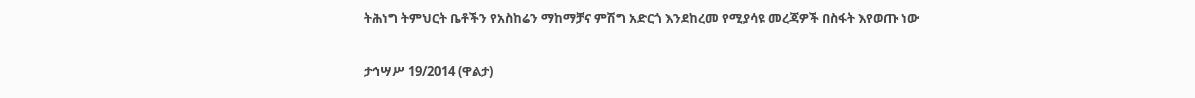ትሕነግ ትምህርት ቤቶችን የአስከሬን ማከማቻና ምሽግ አድርጎ እንደከረመ የሚያሳዩ መረጃዎች በስፋት እየወጡ ነው

ታኅሣሥ 19/2014 (ዋልታ)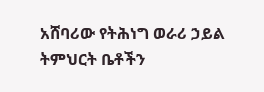አሸባሪው የትሕነግ ወራሪ ኃይል ትምህርት ቤቶችን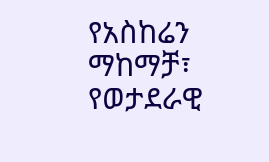የአስከሬን ማከማቻ፣ የወታደራዊ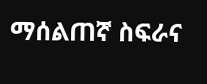ማሰልጠኛ ስፍራና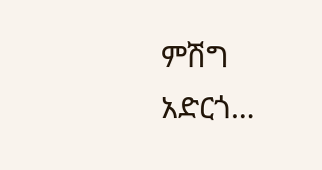ምሽግ አድርጎ…